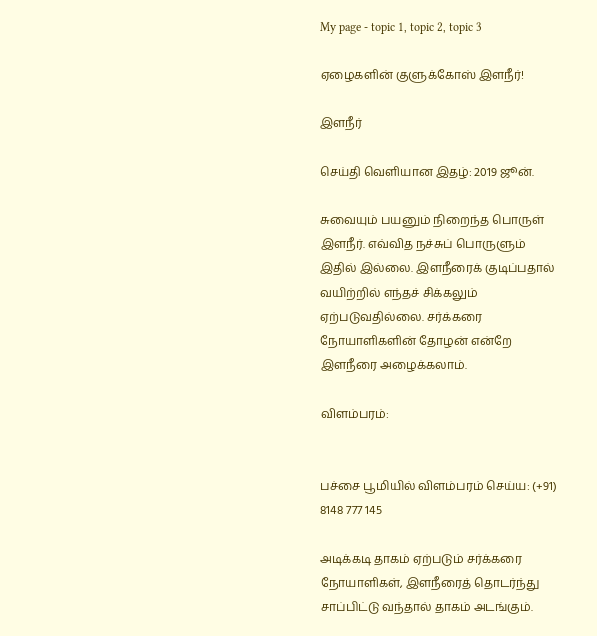My page - topic 1, topic 2, topic 3

ஏழைகளின் குளுக்கோஸ் இளநீர்!

இளநீர்

செய்தி வெளியான இதழ்: 2019 ஜூன்.

சுவையும் பயனும் நிறைந்த பொருள் இளநீர். எவ்வித நச்சுப் பொருளும் இதில் இல்லை. இளநீரைக் குடிப்பதால் வயிற்றில் எந்தச் சிக்கலும் ஏற்படுவதில்லை. சர்க்கரை நோயாளிகளின் தோழன் என்றே இளநீரை அழைக்கலாம்.

விளம்பரம்:


பச்சை பூமியில் விளம்பரம் செய்ய: (+91) 8148 777 145

அடிக்கடி தாகம் ஏற்படும் சர்க்கரை நோயாளிகள், இளநீரைத் தொடர்ந்து சாப்பிட்டு வந்தால் தாகம் அடங்கும்.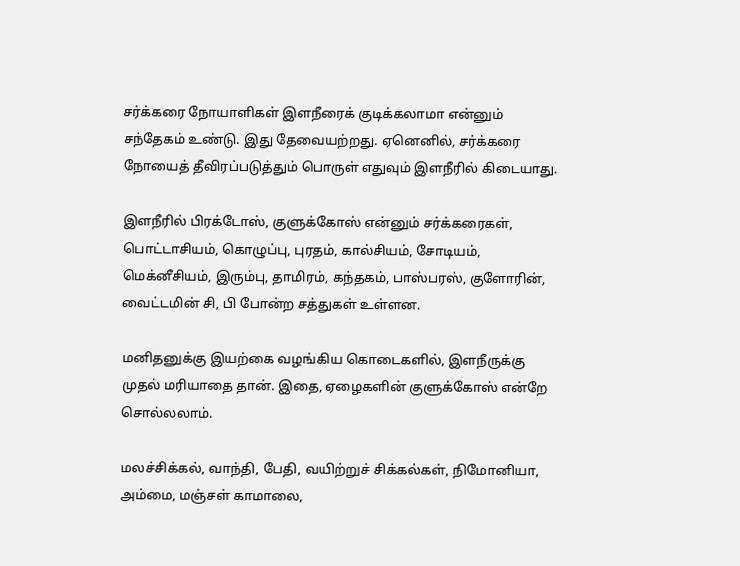சர்க்கரை நோயாளிகள் இளநீரைக் குடிக்கலாமா என்னும் சந்தேகம் உண்டு. இது தேவையற்றது. ஏனெனில், சர்க்கரை நோயைத் தீவிரப்படுத்தும் பொருள் எதுவும் இளநீரில் கிடையாது.

இளநீரில் பிரக்டோஸ், குளுக்கோஸ் என்னும் சர்க்கரைகள், பொட்டாசியம், கொழுப்பு, புரதம், கால்சியம், சோடியம், மெக்னீசியம், இரும்பு, தாமிரம், கந்தகம், பாஸ்பரஸ், குளோரின், வைட்டமின் சி, பி போன்ற சத்துகள் உள்ளன.

மனிதனுக்கு இயற்கை வழங்கிய கொடைகளில், இளநீருக்கு முதல் மரியாதை தான். இதை, ஏழைகளின் குளுக்கோஸ் என்றே சொல்லலாம்.

மலச்சிக்கல், வாந்தி, பேதி, வயிற்றுச் சிக்கல்கள், நிமோனியா, அம்மை, மஞ்சள் காமாலை,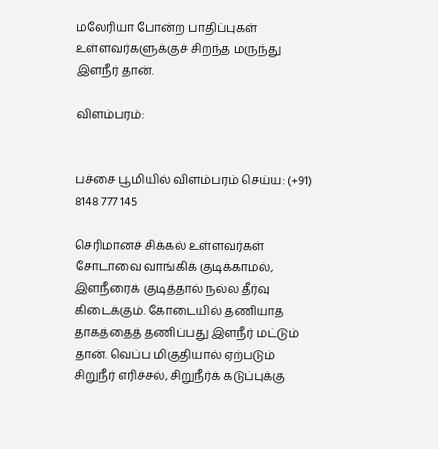மலேரியா போன்ற பாதிப்புகள் உள்ளவர்களுக்குச் சிறந்த மருந்து இளநீர் தான்.

விளம்பரம்:


பச்சை பூமியில் விளம்பரம் செய்ய: (+91) 8148 777 145

செரிமானச் சிக்கல் உள்ளவர்கள் சோடாவை வாங்கிக் குடிக்காமல், இளநீரைக் குடித்தால் நல்ல தீர்வு கிடைக்கும். கோடையில் தணியாத தாகத்தைத் தணிப்பது இளநீர் மட்டும் தான். வெப்ப மிகுதியால் ஏற்படும் சிறுநீர் எரிச்சல், சிறுநீர்க் கடுப்புக்கு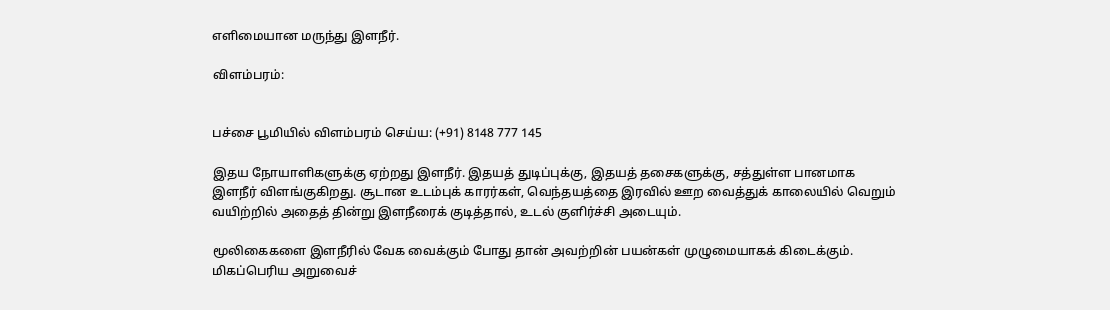எளிமையான மருந்து இளநீர்.

விளம்பரம்:


பச்சை பூமியில் விளம்பரம் செய்ய: (+91) 8148 777 145

இதய நோயாளிகளுக்கு ஏற்றது இளநீர். இதயத் துடிப்புக்கு, இதயத் தசைகளுக்கு, சத்துள்ள பானமாக இளநீர் விளங்குகிறது. சூடான உடம்புக் காரர்கள், வெந்தயத்தை இரவில் ஊற வைத்துக் காலையில் வெறும் வயிற்றில் அதைத் தின்று இளநீரைக் குடித்தால், உடல் குளிர்ச்சி அடையும்.

மூலிகைகளை இளநீரில் வேக வைக்கும் போது தான் அவற்றின் பயன்கள் முழுமையாகக் கிடைக்கும். மிகப்பெரிய அறுவைச்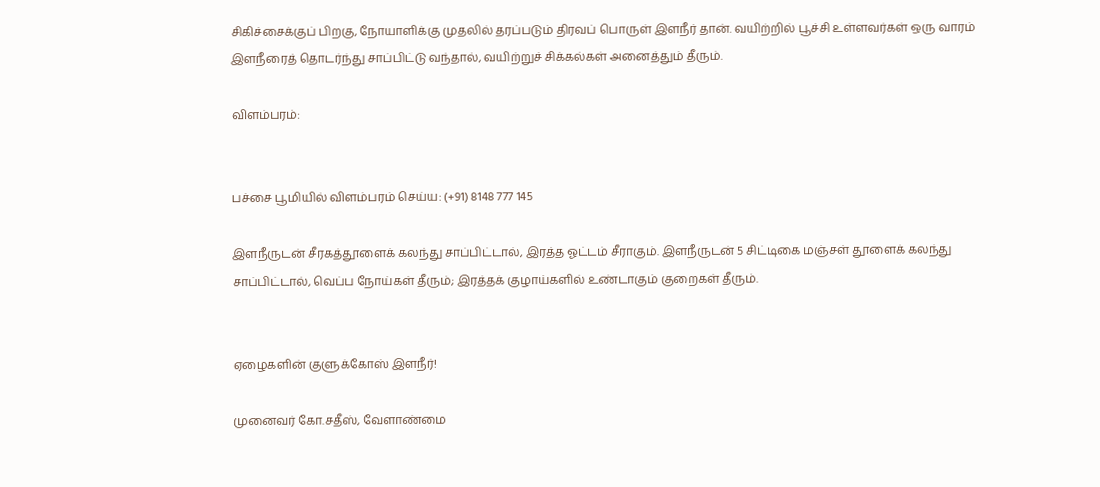சிகிச்சைக்குப் பிறகு, நோயாளிக்கு முதலில் தரப்படும் திரவப் பொருள் இளநீர் தான். வயிற்றில் பூச்சி உள்ளவர்கள் ஒரு வாரம் இளநீரைத் தொடர்ந்து சாப்பிட்டு வந்தால், வயிற்றுச் சிக்கல்கள் அனைத்தும் தீரும்.

விளம்பரம்:


பச்சை பூமியில் விளம்பரம் செய்ய: (+91) 8148 777 145

இளநீருடன் சீரகத்தூளைக் கலந்து சாப்பிட்டால், இரத்த ஓட்டம் சீராகும். இளநீருடன் 5 சிட்டிகை மஞ்சள் தூளைக் கலந்து சாப்பிட்டால், வெப்ப நோய்கள் தீரும்; இரத்தக் குழாய்களில் உண்டாகும் குறைகள் தீரும்.


ஏழைகளின் குளுக்கோஸ் இளநீர்!

முனைவர் கோ.சதீஸ், வேளாண்மை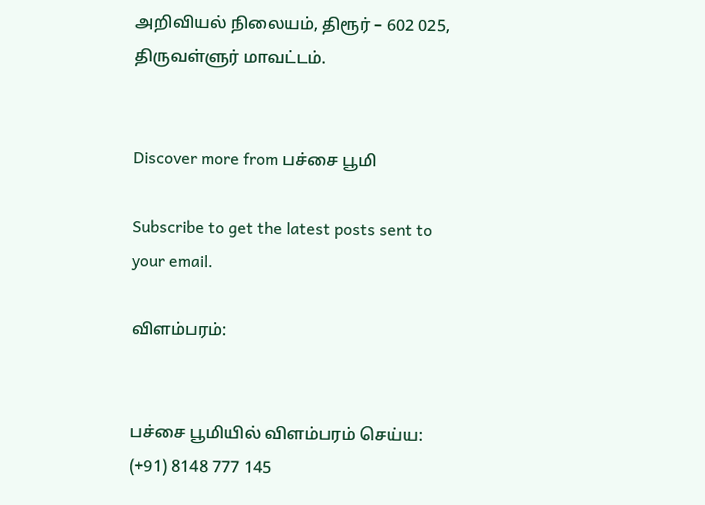அறிவியல் நிலையம், திரூர் – 602 025, திருவள்ளுர் மாவட்டம்.


Discover more from பச்சை பூமி

Subscribe to get the latest posts sent to your email.

விளம்பரம்:


பச்சை பூமியில் விளம்பரம் செய்ய: (+91) 8148 777 145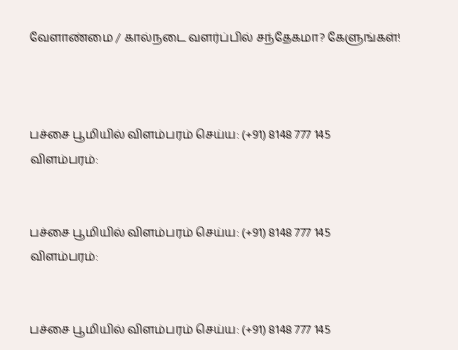வேளாண்மை / கால்நடை வளர்ப்பில் சந்தேகமா? கேளுங்கள்!



பச்சை பூமியில் விளம்பரம் செய்ய: (+91) 8148 777 145
விளம்பரம்:


பச்சை பூமியில் விளம்பரம் செய்ய: (+91) 8148 777 145
விளம்பரம்:


பச்சை பூமியில் விளம்பரம் செய்ய: (+91) 8148 777 145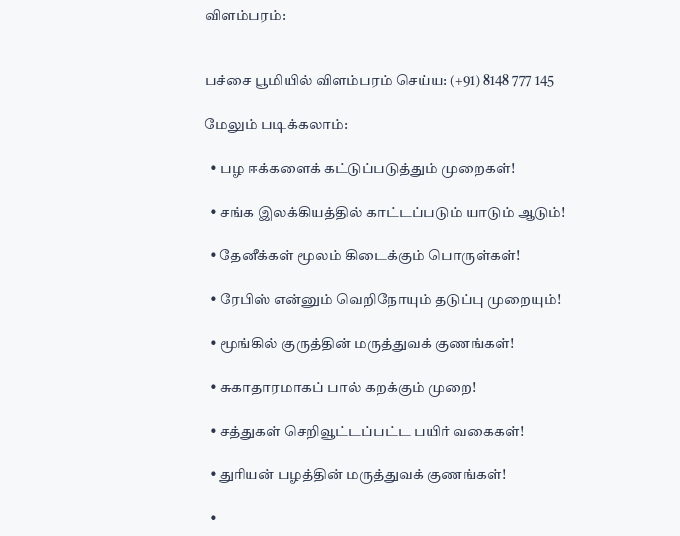விளம்பரம்:


பச்சை பூமியில் விளம்பரம் செய்ய: (+91) 8148 777 145

மேலும் படிக்கலாம்:

  • பழ ஈக்களைக் கட்டுப்படுத்தும் முறைகள்!

  • சங்க இலக்கியத்தில் காட்டப்படும் யாடும் ஆடும்!

  • தேனீக்கள் மூலம் கிடைக்கும் பொருள்கள்!

  • ரேபிஸ் என்னும் வெறிநோயும் தடுப்பு முறையும்!

  • மூங்கில் குருத்தின் மருத்துவக் குணங்கள்!

  • சுகாதாரமாகப் பால் கறக்கும் முறை!

  • சத்துகள் செறிவூட்டப்பட்ட பயிர் வகைகள்!

  • துரியன் பழத்தின் மருத்துவக் குணங்கள்!

  •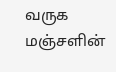வருக மஞ்சளின்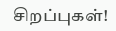சிறப்புகள்!